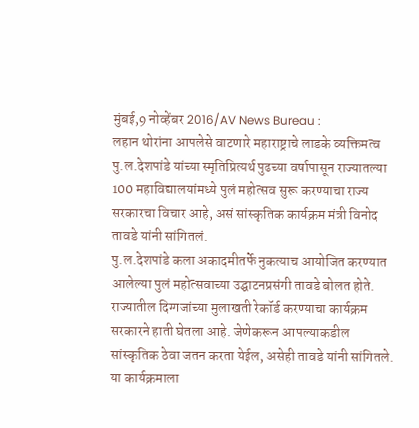मुंबई,9 नोव्हेंबर 2016/AV News Bureau :
लहान थोरांना आपलेसे वाटणारे महाराष्ट्राचे लाडके व्यक्तिमत्व पु.ल.देशपांडे यांच्या स्मृतिप्रित्यर्थ पुढच्या वर्षापासून राज्यातल्या 100 महाविद्यालयांमध्ये पुलं महोत्सव सुरू करण्याचा राज्य सरकारचा विचार आहे, असं सांस्कृतिक कार्यक्रम मंत्री विनोद तावडे यांनी सांगितलं.
पु.ल.देशपांडे कला अकादमीतर्फे नुकत्याच आयोजित करण्यात आलेल्या पुलं महोत्सवाच्या उद्घाटनप्रसंगी तावडे बोलत होते.
राज्यातील दिग्गजांच्या मुलाखती रेकॉर्ड करण्याचा कार्यक्रम सरकारने हाती घेतला आहे. जेणेकरून आपल्याकडील सांस्कृतिक ठेवा जतन करता येईल, असेही तावडे यांनी सांगितले.
या कार्यक्रमाला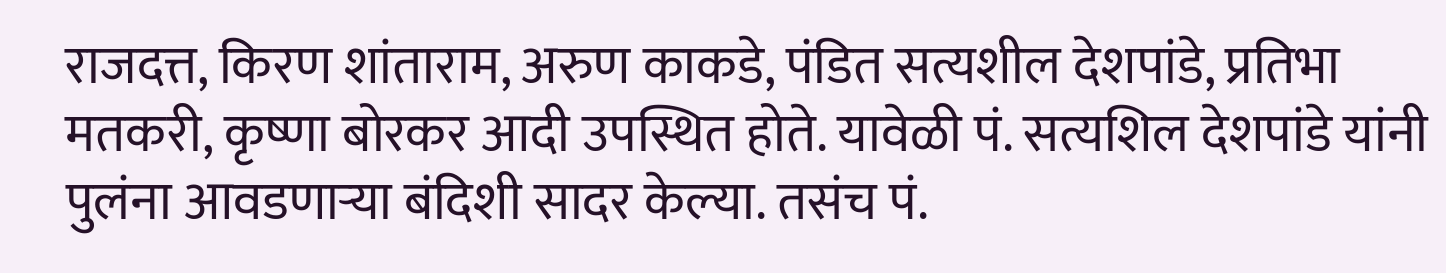राजदत्त, किरण शांताराम, अरुण काकडे, पंडित सत्यशील देशपांडे, प्रतिभा मतकरी, कृष्णा बोरकर आदी उपस्थित होते. यावेळी पं. सत्यशिल देशपांडे यांनी पुलंना आवडणाऱ्या बंदिशी सादर केल्या. तसंच पं.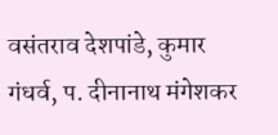वसंतराव देशपांडे, कुमार गंधर्व, प. दीनानाथ मंगेशकर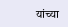यांच्या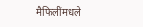मैफिलींमधले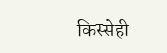किस्सेही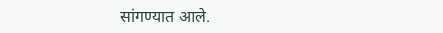सांगण्यात आले.